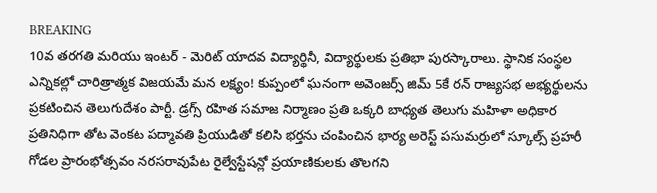BREAKING
10వ తరగతి మరియు ఇంటర్ - మెరిట్ యాదవ విద్యార్థినీ, విద్యార్థులకు ప్రతిభా పురస్కారాలు. స్థానిక సంస్థల ఎన్నికల్లో చారిత్రాత్మక విజయమే మన లక్ష్యం! కుప్పంలో ఘనంగా అవెంజర్స్ జిమ్ 5కే రన్ రాజ్యసభ అభ్యర్థులను ప్రకటించిన తెలుగుదేశం పార్టీ. డ్రగ్స్ రహిత సమాజ నిర్మాణం ప్రతి ఒక్కరి బాధ్యత తెలుగు మహిళా అధికార ప్రతినిధిగా తోట వెంకట పద్మావతి ప్రియుడితో కలిసి భర్తను చంపించిన భార్య అరెస్ట్ పసుమర్రులో స్కూల్స్ ప్రహరీ గోడల ప్రారంభోత్సవం నరసరావుపేట రైల్వేస్టేషన్లో ప్రయాణికులకు తొలగని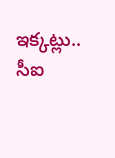ఇక్కట్లు.. సీఐ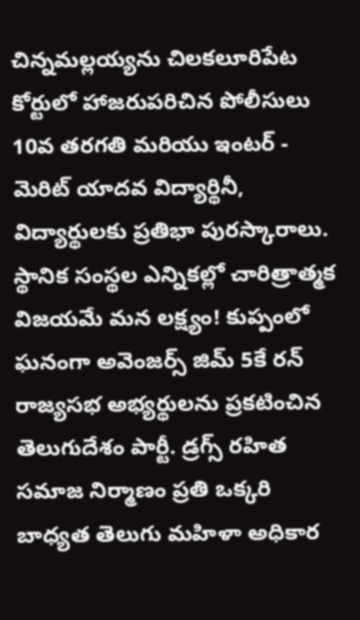చిన్నమల్లయ్యను చిలకలూరిపేట కోర్టులో హాజరుపరిచిన పోలీసులు 10వ తరగతి మరియు ఇంటర్ - మెరిట్ యాదవ విద్యార్థినీ, విద్యార్థులకు ప్రతిభా పురస్కారాలు. స్థానిక సంస్థల ఎన్నికల్లో చారిత్రాత్మక విజయమే మన లక్ష్యం! కుప్పంలో ఘనంగా అవెంజర్స్ జిమ్ 5కే రన్ రాజ్యసభ అభ్యర్థులను ప్రకటించిన తెలుగుదేశం పార్టీ. డ్రగ్స్ రహిత సమాజ నిర్మాణం ప్రతి ఒక్కరి బాధ్యత తెలుగు మహిళా అధికార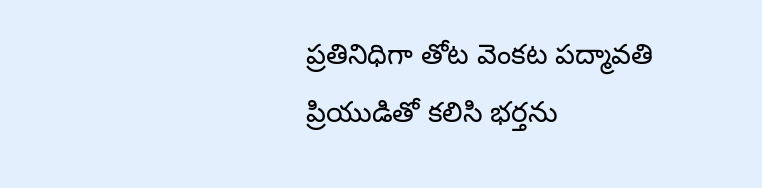ప్రతినిధిగా తోట వెంకట పద్మావతి ప్రియుడితో కలిసి భర్తను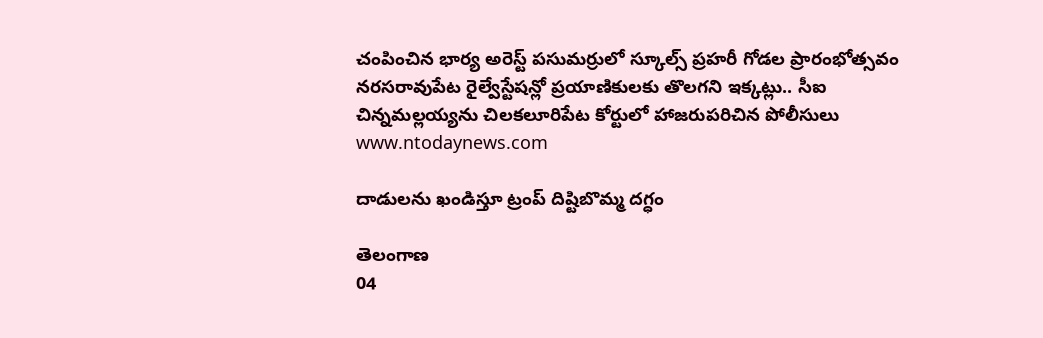చంపించిన భార్య అరెస్ట్ పసుమర్రులో స్కూల్స్ ప్రహరీ గోడల ప్రారంభోత్సవం నరసరావుపేట రైల్వేస్టేషన్లో ప్రయాణికులకు తొలగని ఇక్కట్లు.. సీఐ చిన్నమల్లయ్యను చిలకలూరిపేట కోర్టులో హాజరుపరిచిన పోలీసులు
www.ntodaynews.com

దాడులను ఖండిస్తూ ట్రంప్ దిష్టిబొమ్మ దగ్ధం

తెలంగాణ
04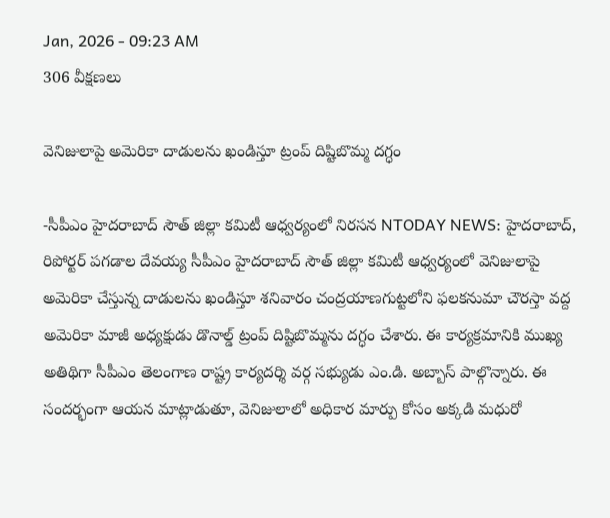Jan, 2026 - 09:23 AM
306 వీక్షణలు

వెనిజులాపై అమెరికా దాడులను ఖండిస్తూ ట్రంప్ దిష్టిబొమ్మ దగ్ధం

-సీపీఎం హైదరాబాద్ సౌత్ జిల్లా కమిటీ ఆధ్వర్యంలో నిరసన NTODAY NEWS: హైదరాబాద్, రిపోర్టర్ పగడాల దేవయ్య సీపీఎం హైదరాబాద్ సౌత్ జిల్లా కమిటీ ఆధ్వర్యంలో వెనిజులాపై అమెరికా చేస్తున్న దాడులను ఖండిస్తూ శనివారం చంద్రయాణగుట్టలోని ఫలకనుమా చౌరస్తా వద్ద అమెరికా మాజీ అధ్యక్షుడు డొనాల్డ్ ట్రంప్ దిష్టిబొమ్మను దగ్ధం చేశారు. ఈ కార్యక్రమానికి ముఖ్య అతిథిగా సీపీఎం తెలంగాణ రాష్ట్ర కార్యదర్శి వర్గ సభ్యుడు ఎం.డి. అబ్బాస్ పాల్గొన్నారు. ఈ సందర్భంగా ఆయన మాట్లాడుతూ, వెనిజులాలో అధికార మార్పు కోసం అక్కడి మధురో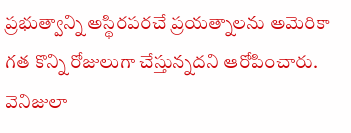ప్రభుత్వాన్ని అస్థిరపరచే ప్రయత్నాలను అమెరికా గత కొన్ని రోజులుగా చేస్తున్నదని ఆరోపించారు. వెనిజులా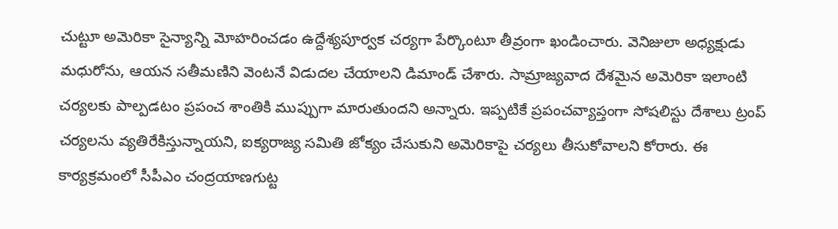చుట్టూ అమెరికా సైన్యాన్ని మోహరించడం ఉద్దేశ్యపూర్వక చర్యగా పేర్కొంటూ తీవ్రంగా ఖండించారు. వెనిజులా అధ్యక్షుడు మధురోను, ఆయన సతీమణిని వెంటనే విడుదల చేయాలని డిమాండ్ చేశారు. సామ్రాజ్యవాద దేశమైన అమెరికా ఇలాంటి చర్యలకు పాల్పడటం ప్రపంచ శాంతికి ముప్పుగా మారుతుందని అన్నారు. ఇప్పటికే ప్రపంచవ్యాప్తంగా సోషలిస్టు దేశాలు ట్రంప్ చర్యలను వ్యతిరేకిస్తున్నాయని, ఐక్యరాజ్య సమితి జోక్యం చేసుకుని అమెరికాపై చర్యలు తీసుకోవాలని కోరారు. ఈ కార్యక్రమంలో సీపీఎం చంద్రయాణగుట్ట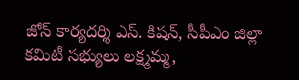జోన్ కార్యదర్శి ఎస్. కిషన్, సీపీఎం జిల్లా కమిటీ సభ్యులు లక్ష్మమ్మ,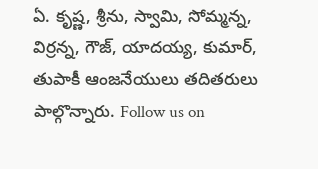ఏ. కృష్ణ, శ్రీను, స్వామి, సోమ్మన్న, విర్రన్న, గౌజ్, యాదయ్య, కుమార్, తుపాకీ ఆంజనేయులు తదితరులు పాల్గొన్నారు. Follow us on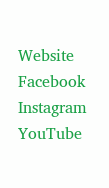Website Facebook Instagram YouTube